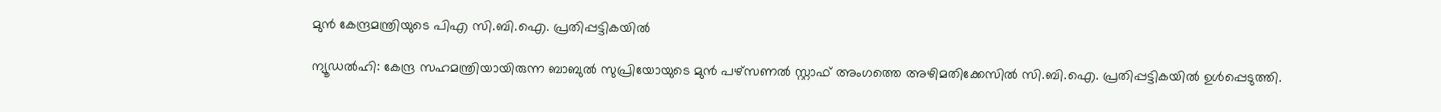മുന്‍ കേന്ദ്രമന്ത്രിയുടെ പിഎ സി.ബി.ഐ. പ്രതിപ്പട്ടികയില്‍

ന്യൂഡല്‍ഹി: കേന്ദ്ര സഹമന്ത്രിയായിരുന്ന ബാബുല്‍ സുപ്രിയോയുടെ മുന്‍ പഴ്സണല്‍ സ്റ്റാഫ് അംഗത്തെ അഴിമതിക്കേസില്‍ സി.ബി.ഐ. പ്രതിപ്പട്ടികയില്‍ ഉള്‍പ്പെടുത്തി.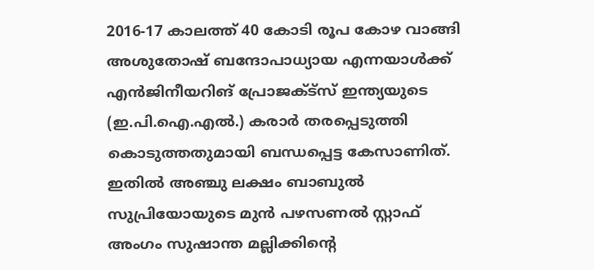2016-17 കാലത്ത് 40 കോടി രൂപ കോഴ വാങ്ങി അശുതോഷ് ബന്ദോപാധ്യായ എന്നയാള്‍ക്ക് എന്‍ജിനീയറിങ് പ്രോജക്ട്സ് ഇന്ത്യയുടെ (ഇ.പി.ഐ.എല്‍.) കരാര്‍ തരപ്പെടുത്തി കൊടുത്തതുമായി ബന്ധപ്പെട്ട കേസാണിത്. ഇതില്‍ അഞ്ചു ലക്ഷം ബാബുല്‍ സുപ്രിയോയുടെ മുന്‍ പഴസണല്‍ സ്റ്റാഫ് അംഗം സുഷാന്ത മല്ലിക്കിന്റെ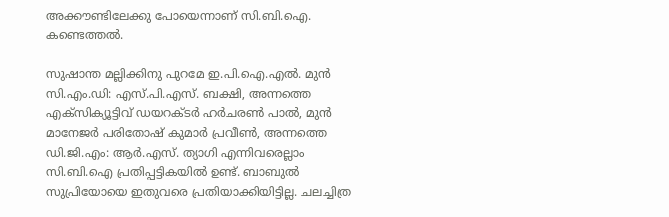അക്കൗണ്ടിലേക്കു പോയെന്നാണ് സി.ബി.ഐ. കണ്ടെത്തല്‍.

സുഷാന്ത മല്ലിക്കിനു പുറമേ ഇ.പി.ഐ.എല്‍. മുന്‍ സി.എം.ഡി: എസ്.പി.എസ്. ബക്ഷി, അന്നത്തെ എക്സിക്യൂട്ടിവ് ഡയറക്ടര്‍ ഹര്‍ചരണ്‍ പാല്‍, മുന്‍ മാനേജര്‍ പരിതോഷ് കുമാര്‍ പ്രവീണ്‍, അന്നത്തെ ഡി.ജി.എം: ആര്‍.എസ്. ത്യാഗി എന്നിവരെല്ലാം സി.ബി.ഐ പ്രതിപ്പട്ടികയില്‍ ഉണ്ട്. ബാബുല്‍ സുപ്രിയോയെ ഇതുവരെ പ്രതിയാക്കിയിട്ടില്ല. ചലച്ചിത്ര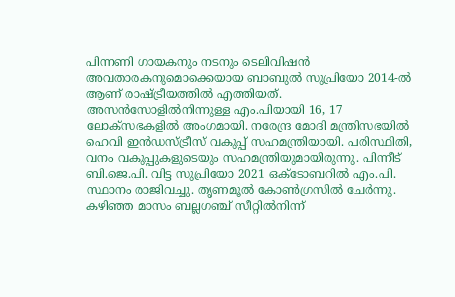പിന്നണി ഗായകനും നടനും ടെലിവിഷന്‍ അവതാരകനുമൊക്കെയായ ബാബുല്‍ സുപ്രിയോ 2014-ല്‍ ആണ് രാഷ്ട്രീയത്തില്‍ എത്തിയത്. അസന്‍സോളില്‍നിന്നുള്ള എം.പിയായി 16, 17 ലോക്സഭകളില്‍ അംഗമായി. നരേന്ദ്ര മോദി മന്ത്രിസഭയില്‍ ഹെവി ഇന്‍ഡസ്ട്രീസ് വകുപ്പ് സഹമന്ത്രിയായി. പരിസ്ഥിതി, വനം വകുപ്പുകളുടെയും സഹമന്ത്രിയുമായിരുന്നു. പിന്നീട് ബി.ജെ.പി. വിട്ട സുപ്രിയോ 2021 ഒക്ടോബറില്‍ എം.പി. സ്ഥാനം രാജിവച്ചു. തൃണമൂല്‍ കോണ്‍ഗ്രസില്‍ ചേര്‍ന്നു. കഴിഞ്ഞ മാസം ബല്ലഗഞ്ച് സീറ്റില്‍നിന്ന്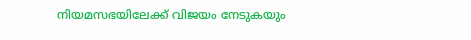നിയമസഭയിലേക്ക് വിജയം നേടുകയും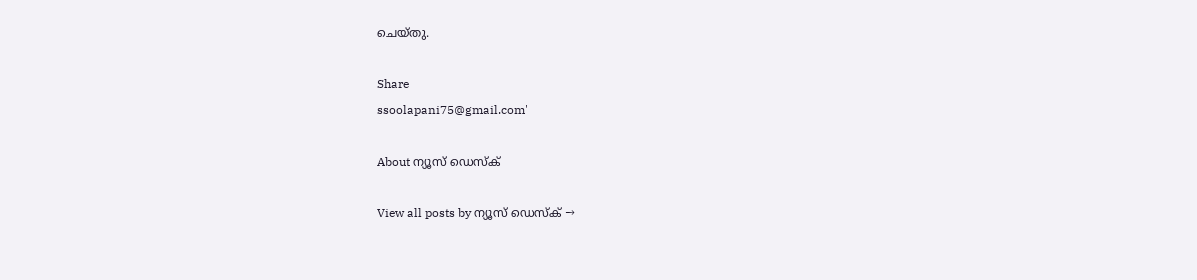ചെയ്തു.

Share
ssoolapani75@gmail.com'

About ന്യൂസ് ഡെസ്ക്

View all posts by ന്യൂസ് ഡെസ്ക് →